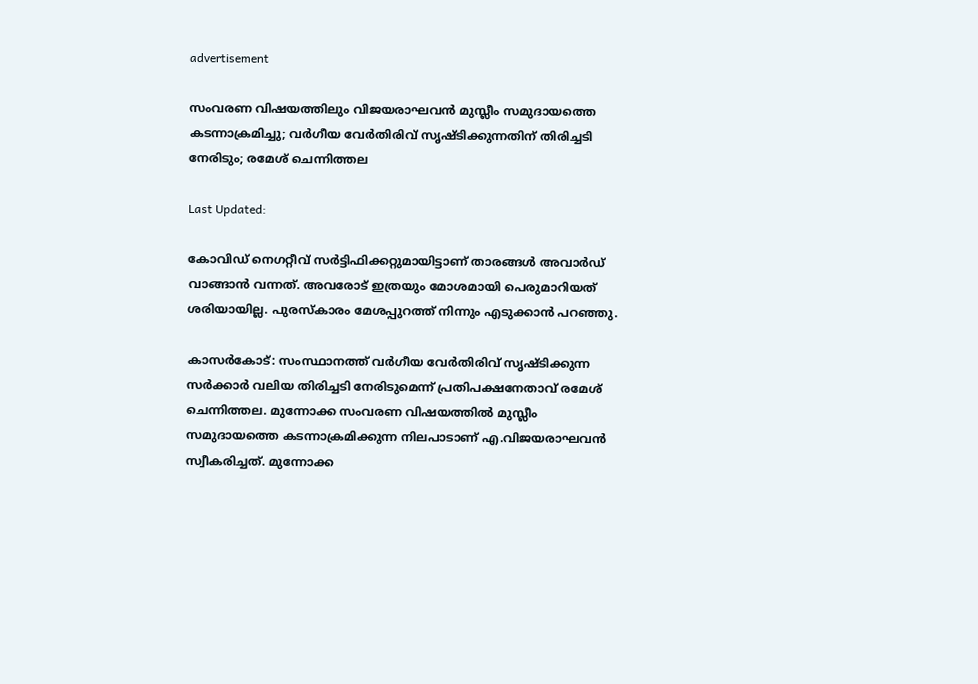advertisement

സംവരണ വിഷയത്തിലും വിജയരാഘവൻ മുസ്ലീം സമുദായത്തെ കടന്നാക്രമിച്ചു; വര്‍ഗീയ വേര്‍തിരിവ് സൃഷ്ടിക്കുന്നതിന് തിരിച്ചടി നേരിടും; രമേശ് ചെന്നിത്തല

Last Updated:

കോവിഡ് നെഗറ്റീവ് സര്‍ട്ടിഫിക്കറ്റുമായിട്ടാണ് താരങ്ങള്‍ അവാര്‍ഡ് വാങ്ങാന്‍ വന്നത്. അവരോട് ഇത്രയും മോശമായി പെരുമാറിയത് ശരിയായില്ല. പുരസ്‌കാരം മേശപ്പുറത്ത് നിന്നും എടുക്കാന്‍ പറഞ്ഞു.

കാസർകോട്: സംസ്ഥാനത്ത് വര്‍ഗീയ വേര്‍തിരിവ് സൃഷ്ടിക്കുന്ന സര്‍ക്കാര്‍ വലിയ തിരിച്ചടി നേരിടുമെന്ന് പ്രതിപക്ഷനേതാവ് രമേശ് ചെന്നിത്തല. മുന്നോക്ക സംവരണ വിഷയത്തില്‍ മുസ്ലീം സമുദായത്തെ കടന്നാക്രമിക്കുന്ന നിലപാടാണ് എ.വിജയരാഘവന്‍ സ്വീകരിച്ചത്. മുന്നോക്ക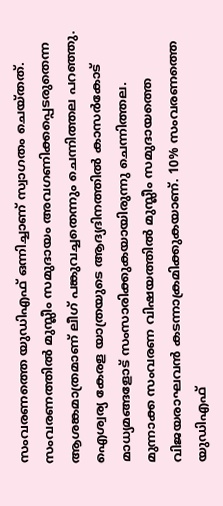സംവരണത്തെ യുഡിഎഫ് ഒന്നിച്ചാണ് സ്വാഗതം ചെയ്തത്. സംവരണത്തില്‍ മുസ്ലീം സമുദായം അവഗണിക്കപ്പെടരുതെന്ന ആശങ്കമാത്രമാണ് ലീഗ് പങ്കുവച്ചതെന്നും ചെന്നിത്തല പറഞ്ഞു. ഐശ്വര്യ കേരള യാത്രയുടെ ആദ്യദിനത്തില്‍ കാസര്‍കോട് മാധ്യമങ്ങളോട് സംസാരിക്കുകയായിരുന്നു ചെന്നിത്തല.
മുന്നാക്ക സംവരണ വിഷയത്തില്‍ മുസ്ലീം സമുദായത്തെ വിജയരാഘവന്‍ കടന്നാക്രമിക്കുകയാണ്. 10% സംവരണത്തെ യുഡിഎഫ്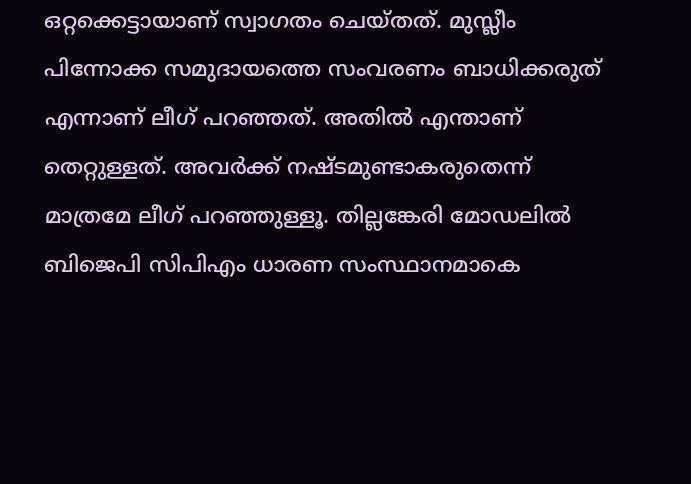ഒറ്റക്കെട്ടായാണ് സ്വാഗതം ചെയ്തത്. മുസ്ലീം പിന്നോക്ക സമുദായത്തെ സംവരണം ബാധിക്കരുത് എന്നാണ് ലീഗ് പറഞ്ഞത്. അതില്‍ എന്താണ് തെറ്റുള്ളത്. അവര്‍ക്ക് നഷ്ടമുണ്ടാകരുതെന്ന് മാത്രമേ ലീഗ് പറഞ്ഞുള്ളൂ. തില്ലങ്കേരി മോഡലില്‍ ബിജെപി സിപിഎം ധാരണ സംസ്ഥാനമാകെ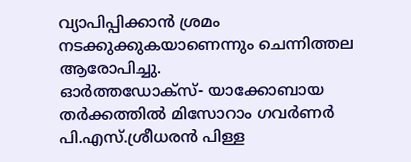വ്യാപിപ്പിക്കാന്‍ ശ്രമം നടക്കുക്കുകയാണെന്നും ചെന്നിത്തല ആരോപിച്ചു.
ഓര്‍ത്തഡോക്‌സ്- യാക്കോബായ തര്‍ക്കത്തില്‍ മിസോറാം ഗവര്‍ണര്‍ പി.എസ്.ശ്രീധരന്‍ പിള്ള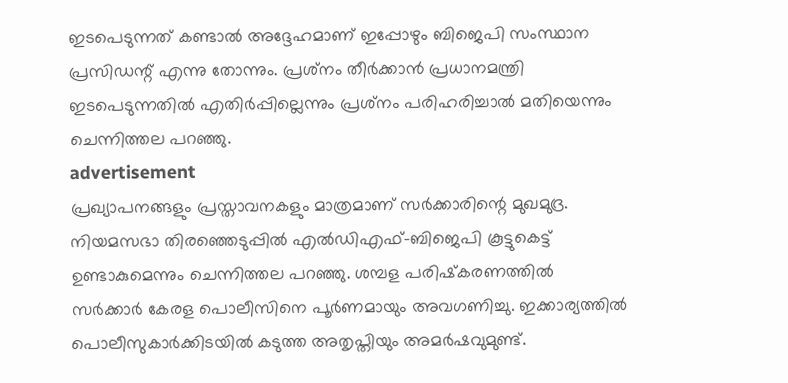ഇടപെടുന്നത് കണ്ടാല്‍ അദ്ദേഹമാണ് ഇപ്പോഴും ബിജെപി സംസ്ഥാന പ്രസിഡന്റ് എന്നു തോന്നും. പ്രശ്‌നം തീര്‍ക്കാന്‍ പ്രധാനമന്ത്രി ഇടപെടുന്നതില്‍ എതിർപ്പില്ലെന്നും പ്രശ്‌നം പരിഹരിച്ചാല്‍ മതിയെന്നും ചെന്നിത്തല പറഞ്ഞു.
advertisement
പ്രഖ്യാപനങ്ങളും പ്രസ്താവനകളും മാത്രമാണ് സര്‍ക്കാരിന്റെ മുഖമുദ്ര. നിയമസഭാ തിരഞ്ഞെടുപ്പില്‍ എല്‍ഡിഎഫ്–ബിജെപി കൂട്ടുകെട്ട് ഉണ്ടാകുമെന്നും ചെന്നിത്തല പറഞ്ഞു. ശമ്പള പരിഷ്‌കരണത്തില്‍ സര്‍ക്കാര്‍ കേരള പൊലീസിനെ പൂര്‍ണമായും അവഗണിച്ചു. ഇക്കാര്യത്തില്‍ പൊലീസുകാര്‍ക്കിടയില്‍ കടുത്ത അതൃപ്തിയും അമര്‍ഷവുമുണ്ട്.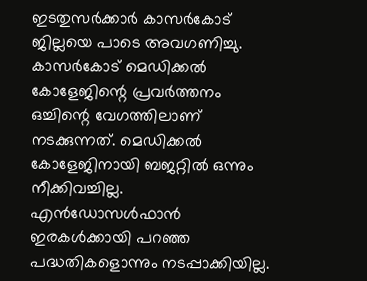ഇടതുസര്‍ക്കാര്‍ കാസര്‍കോട് ജില്ലയെ പാടെ അവഗണിച്ചു. കാസര്‍കോട് മെഡിക്കല്‍ കോളേജിന്റെ പ്രവര്‍ത്തനം ഒച്ചിന്റെ വേഗത്തിലാണ് നടക്കുന്നത്. മെഡിക്കല്‍ കോളേജിനായി ബജറ്റില്‍ ഒന്നും നീക്കിവച്ചില്ല. എന്‍ഡോസള്‍ഫാന്‍ ഇരകള്‍ക്കായി പറഞ്ഞ പദ്ധതികളൊന്നും നടപ്പാക്കിയില്ല.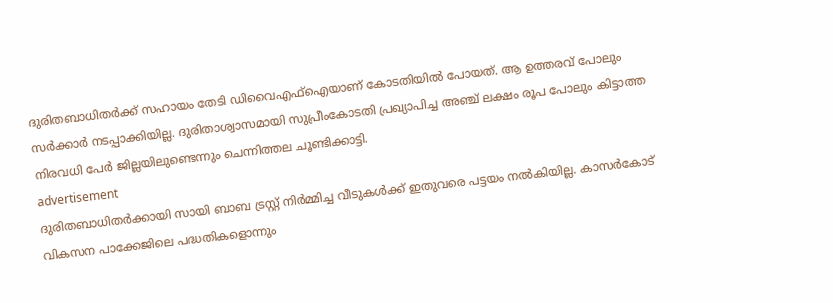ദുരിതബാധിതര്‍ക്ക് സഹായം തേടി ഡിവൈഎഫ്‌ഐയാണ് കോടതിയില്‍ പോയത്. ആ ഉത്തരവ് പോലും സർക്കാർ നടപ്പാക്കിയില്ല. ദുരിതാശ്വാസമായി സുപ്രീംകോടതി പ്രഖ്യാപിച്ച അഞ്ച് ലക്ഷം രൂപ പോലും കിട്ടാത്ത നിരവധി പേര്‍ ജില്ലയിലുണ്ടെന്നും ചെന്നിത്തല ചൂണ്ടിക്കാട്ടി.
advertisement
ദുരിതബാധിതര്‍ക്കായി സായി ബാബ ട്രസ്റ്റ് നിര്‍മ്മിച്ച വീടുകള്‍ക്ക് ഇതുവരെ പട്ടയം നല്‍കിയില്ല. കാസര്‍കോട് വികസന പാക്കേജിലെ പദ്ധതികളൊന്നും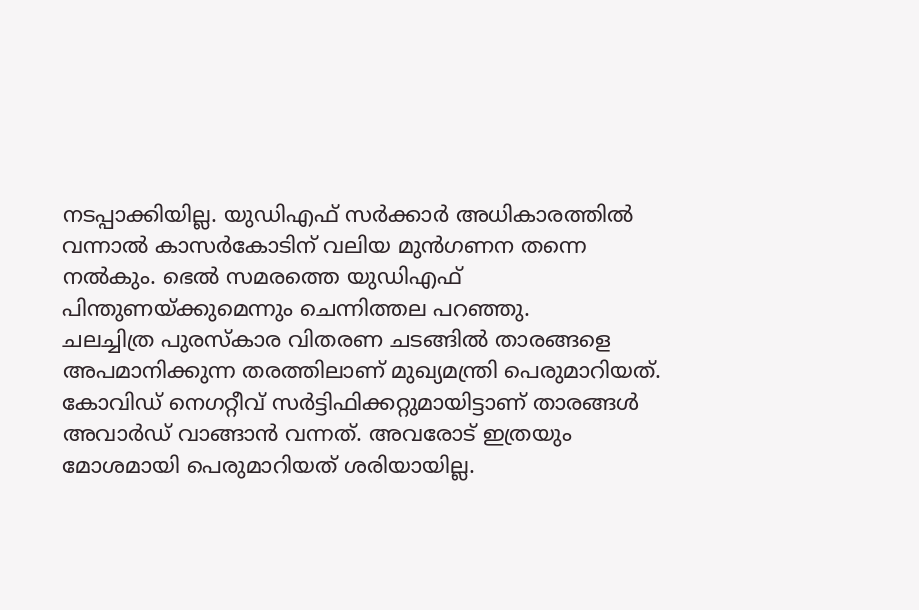നടപ്പാക്കിയില്ല. യുഡിഎഫ് സര്‍ക്കാര്‍ അധികാരത്തില്‍ വന്നാല്‍ കാസര്‍കോടിന് വലിയ മുന്‍ഗണന തന്നെ നല്‍കും. ഭെല്‍ സമരത്തെ യുഡിഎഫ് പിന്തുണയ്ക്കുമെന്നും ചെന്നിത്തല പറഞ്ഞു.
ചലച്ചിത്ര പുരസ്‌കാര വിതരണ ചടങ്ങില്‍ താരങ്ങളെ അപമാനിക്കുന്ന തരത്തിലാണ് മുഖ്യമന്ത്രി പെരുമാറിയത്. കോവിഡ് നെഗറ്റീവ് സര്‍ട്ടിഫിക്കറ്റുമായിട്ടാണ് താരങ്ങള്‍ അവാര്‍ഡ് വാങ്ങാന്‍ വന്നത്. അവരോട് ഇത്രയും മോശമായി പെരുമാറിയത് ശരിയായില്ല.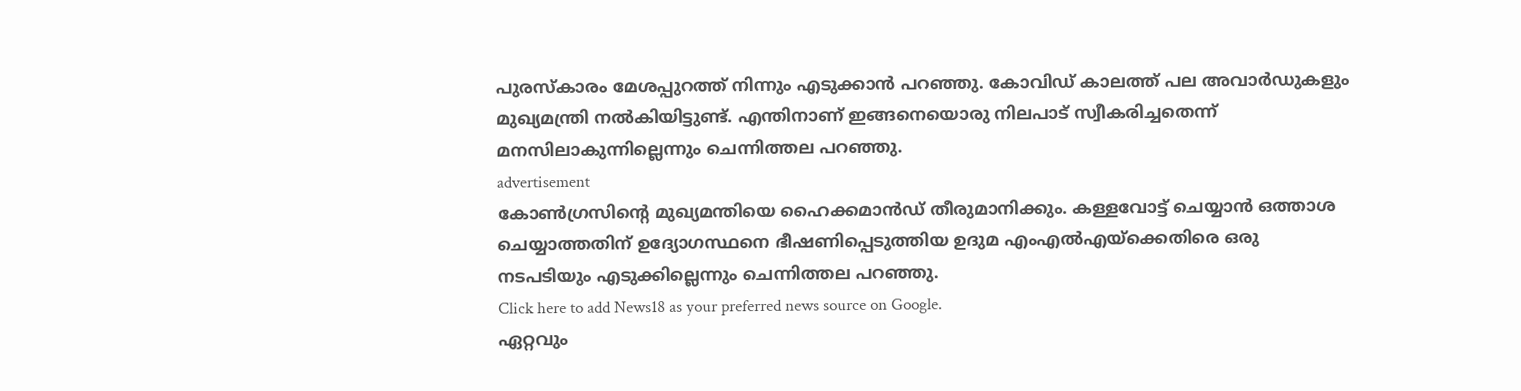പുരസ്‌കാരം മേശപ്പുറത്ത് നിന്നും എടുക്കാന്‍ പറഞ്ഞു. കോവിഡ് കാലത്ത് പല അവാര്‍ഡുകളും മുഖ്യമന്ത്രി നല്‍കിയിട്ടുണ്ട്. എന്തിനാണ് ഇങ്ങനെയൊരു നിലപാട് സ്വീകരിച്ചതെന്ന് മനസിലാകുന്നില്ലെന്നും ചെന്നിത്തല പറഞ്ഞു.
advertisement
കോൺഗ്രസിന്റെ മുഖ്യമന്തിയെ ഹൈക്കമാന്‍ഡ് തീരുമാനിക്കും. കള്ളവോട്ട് ചെയ്യാന്‍ ഒത്താശ ചെയ്യാത്തതിന് ഉദ്യോഗസ്ഥനെ ഭീഷണിപ്പെടുത്തിയ ഉദുമ എംഎല്‍എയ്‌ക്കെതിരെ ഒരു നടപടിയും എടുക്കില്ലെന്നും ചെന്നിത്തല പറഞ്ഞു.
Click here to add News18 as your preferred news source on Google.
ഏറ്റവും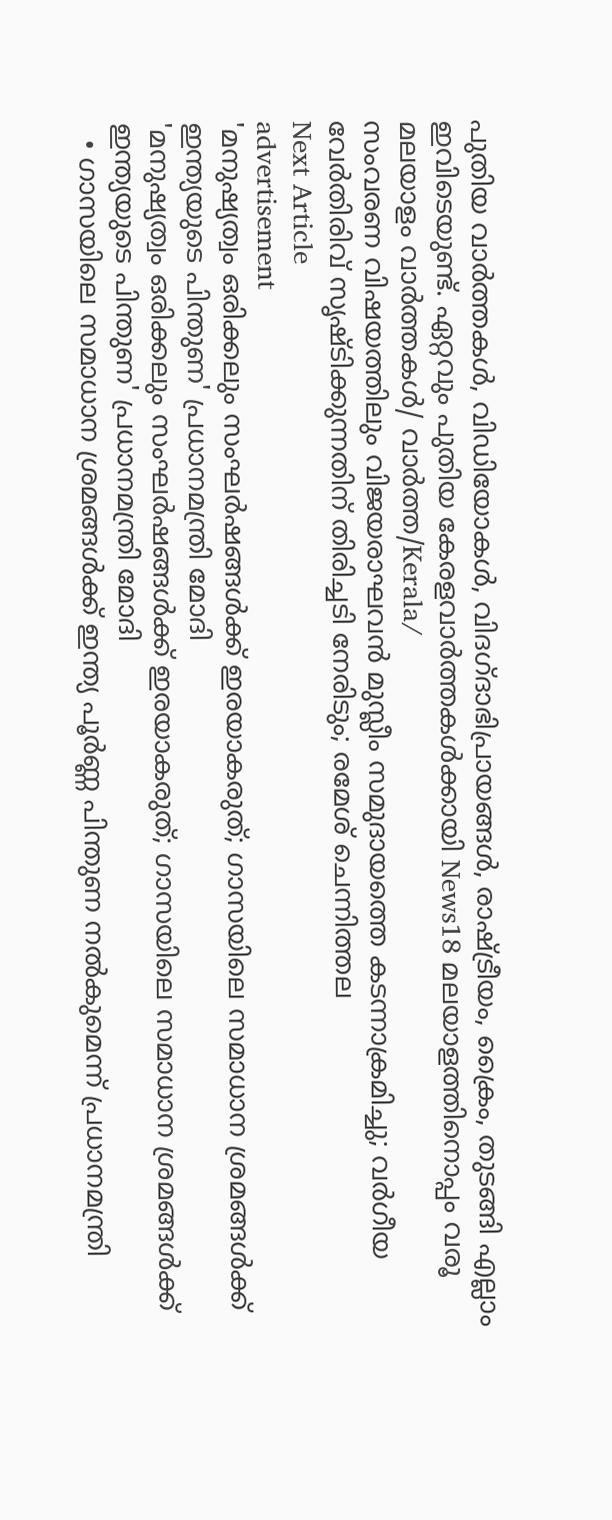പുതിയ വാർത്തകൾ, വിഡിയോകൾ, വിദഗ്ദാഭിപ്രായങ്ങൾ, രാഷ്ട്രീയം, ക്രൈം, തുടങ്ങി എല്ലാം ഇവിടെയുണ്ട്. ഏറ്റവും പുതിയ കേരളവാർത്തകൾക്കായി News18 മലയാളത്തിനൊപ്പം വരൂ
മലയാളം വാർത്തകൾ/ വാർത്ത/Kerala/
സംവരണ വിഷയത്തിലും വിജയരാഘവൻ മുസ്ലീം സമുദായത്തെ കടന്നാക്രമിച്ചു; വര്‍ഗീയ വേര്‍തിരിവ് സൃഷ്ടിക്കുന്നതിന് തിരിച്ചടി നേരിടും; രമേശ് ചെന്നിത്തല
Next Article
advertisement
'മനുഷ്യത്വം ഒരിക്കലും സംഘർഷങ്ങൾക്ക് ഇരയാകരുത്; ഗാസയിലെ സമാധാന ശ്രമങ്ങൾക്ക് ഇന്ത്യയുടെ പിന്തുണ' പ്രധാനമന്ത്രി മോദി
'മനുഷ്യത്വം ഒരിക്കലും സംഘർഷങ്ങൾക്ക് ഇരയാകരുത്; ഗാസയിലെ സമാധാന ശ്രമങ്ങൾക്ക് ഇന്ത്യയുടെ പിന്തുണ' പ്രധാനമന്ത്രി മോദി
  • ഗാസയിലെ സമാധാന ശ്രമങ്ങൾക്ക് ഇന്ത്യ പൂർണ്ണ പിന്തുണ നൽകുമെന്ന് പ്രധാനമന്ത്രി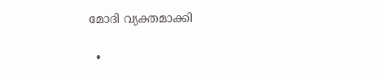മോദി വ്യക്തമാക്കി

  •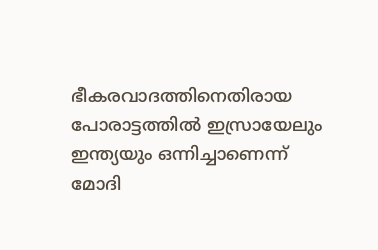ഭീകരവാദത്തിനെതിരായ പോരാട്ടത്തിൽ ഇസ്രായേലും ഇന്ത്യയും ഒന്നിച്ചാണെന്ന് മോദി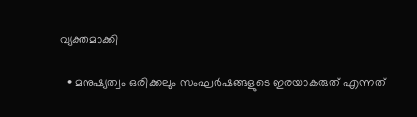വ്യക്തമാക്കി

  • മനുഷ്യത്വം ഒരിക്കലും സംഘർഷങ്ങളുടെ ഇരയാകരുത് എന്നത്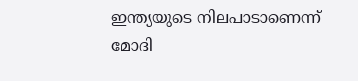ഇന്ത്യയുടെ നിലപാടാണെന്ന് മോദി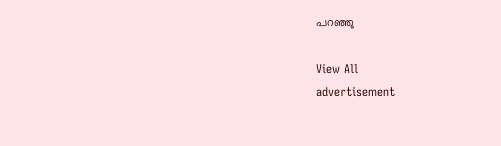പറഞ്ഞു

View All
advertisement